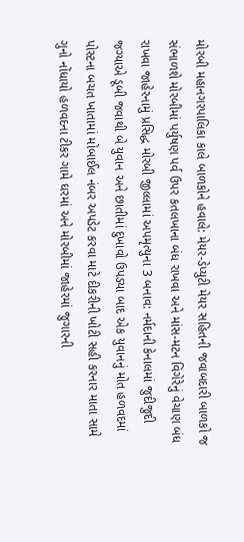મોરબી મહાનગરપાલિકા કાલે બાળકોને હવાલે: મેયર-ડેપ્યુટી મેયર સહિતની જવાબદારી બાળકો જ સંભાળશે મોરબીમાં પર્યુષણ પર્વ ઉપર કતલખાના બંધ રાખવા અને માંસ-મટન વિગેરેનું વેચાણ બંધ રાખવા જાહેરનામું પ્રસિદ્ધ મોરબી જીલ્લામાં અપમૃત્યુના 3 બનાવ: નર્મદાની કેનાલમાં જુદીજુદી જગ્યાએ ડૂબી જવાથી બે યુવાન અને છાતીમાં દુખાવો ઉપડયા બાદ એક યુવાનનું મોત હળવદમાં પોસ્ટના બચત ખાતામાં મોબાઈલ નંબર અપડેટ કરવા માટે દીકરીની ખોટી સહી કરનાર માતા સામે ગુનો નોંધાયો હળવદના ટીકર ગામે ઘરમાં અને મોરબીમાં જાહેરમાં જુગારની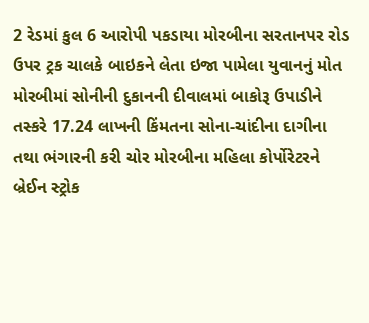2 રેડમાં કુલ 6 આરોપી પકડાયા મોરબીના સરતાનપર રોડ ઉપર ટ્રક ચાલકે બાઇકને લેતા ઇજા પામેલા યુવાનનું મોત મોરબીમાં સોનીની દુકાનની દીવાલમાં બાકોરૂ ઉપાડીને તસ્કરે 17.24 લાખની કિંમતના સોના-ચાંદીના દાગીના તથા ભંગારની કરી ચોર મોરબીના મહિલા કોર્પોરેટરને બ્રેઈન સ્ટ્રોક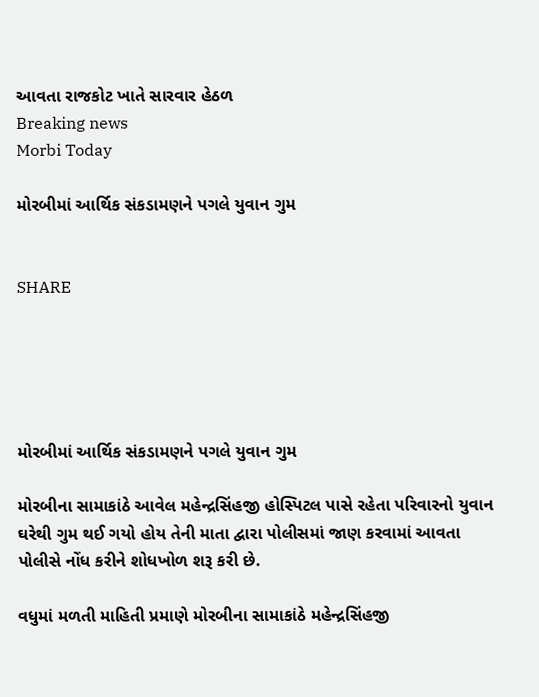આવતા રાજકોટ ખાતે સારવાર હેઠળ
Breaking news
Morbi Today

મોરબીમાં આર્થિક સંકડામણને પગલે યુવાન ગુમ


SHARE





મોરબીમાં આર્થિક સંકડામણને પગલે યુવાન ગુમ

મોરબીના સામાકાંઠે આવેલ મહેન્દ્રસિંહજી હોસ્પિટલ પાસે રહેતા પરિવારનો યુવાન ઘરેથી ગુમ થઈ ગયો હોય તેની માતા દ્વારા પોલીસમાં જાણ કરવામાં આવતા પોલીસે નોંધ કરીને શોધખોળ શરૂ કરી છે.

વધુમાં મળતી માહિતી પ્રમાણે મોરબીના સામાકાંઠે મહેન્દ્રસિંહજી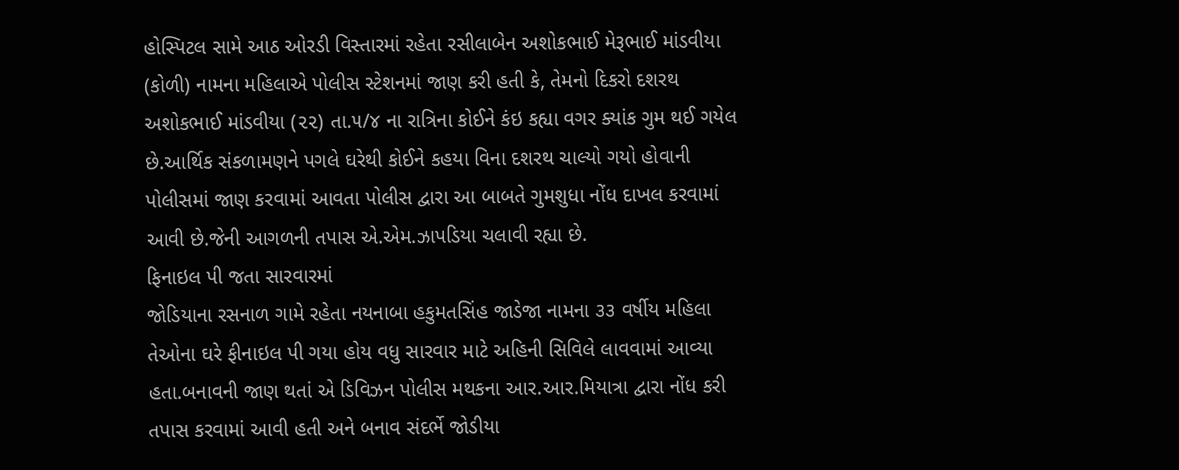હોસ્પિટલ સામે આઠ ઓરડી વિસ્તારમાં રહેતા રસીલાબેન અશોકભાઈ મેરૂભાઈ માંડવીયા (કોળી) નામના મહિલાએ પોલીસ સ્ટેશનમાં જાણ કરી હતી કે, તેમનો દિકરો દશરથ અશોકભાઈ માંડવીયા (૨૨) તા.૫/૪ ના રાત્રિના કોઈને કંઇ કહ્યા વગર ક્યાંક ગુમ થઈ ગયેલ છે.આર્થિક સંકળામણને પગલે ઘરેથી કોઈને કહયા વિના દશરથ ચાલ્યો ગયો હોવાની પોલીસમાં જાણ કરવામાં આવતા પોલીસ દ્વારા આ બાબતે ગુમશુધા નોંધ દાખલ કરવામાં આવી છે.જેની આગળની તપાસ એ.એમ.ઝાપડિયા ચલાવી રહ્યા છે.
ફિનાઇલ પી જતા સારવારમાં
જોડિયાના રસનાળ ગામે રહેતા નયનાબા હકુમતસિંહ જાડેજા નામના ૩૩ વર્ષીય મહિલા તેઓના ઘરે ફીનાઇલ પી ગયા હોય વધુ સારવાર માટે અહિની સિવિલે લાવવામાં આવ્યા હતા.બનાવની જાણ થતાં એ ડિવિઝન પોલીસ મથકના આર.આર.મિયાત્રા દ્વારા નોંધ કરી તપાસ કરવામાં આવી હતી અને બનાવ સંદર્ભે જોડીયા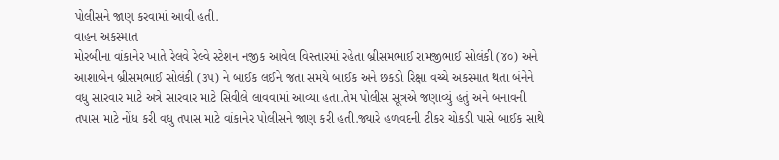પોલીસને જાણ કરવામાં આવી હતી.
વાહન અકસ્માત
મોરબીના વાંકાનેર ખાતે રેલવે રેલ્વે સ્ટેશન નજીક આવેલ વિસ્તારમાં રહેતા બ્રીસમભાઈ રામજીભાઈ સોલંકી (૪૦) અને આશાબેન બ્રીસમભાઈ સોલંકી (૩૫) ને બાઈક લઈને જતા સમયે બાઈક અને છકડો રિક્ષા વચ્ચે અકસ્માત થતા બંનેને વધુ સારવાર માટે અત્રે સારવાર માટે સિવીલે લાવવામાં આવ્યા હતા.તેમ પોલીસ સૂત્રએ જણાવ્યું હતું અને બનાવની તપાસ માટે નોંધ કરી વધુ તપાસ માટે વાંકાનેર પોલીસને જાણ કરી હતી.જ્યારે હળવદની ટીકર ચોકડી પાસે બાઈક સાથે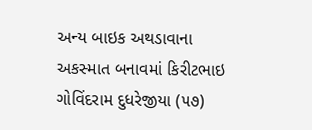અન્ય બાઇક અથડાવાના અકસ્માત બનાવમાં કિરીટભાઇ ગોવિંદરામ દુધરેજીયા (૫૭)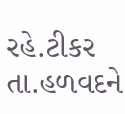રહે.ટીકર તા.હળવદને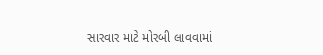સારવાર માટે મોરબી લાવવામાં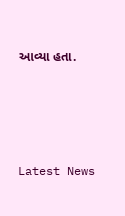આવ્યા હતા.




Latest News